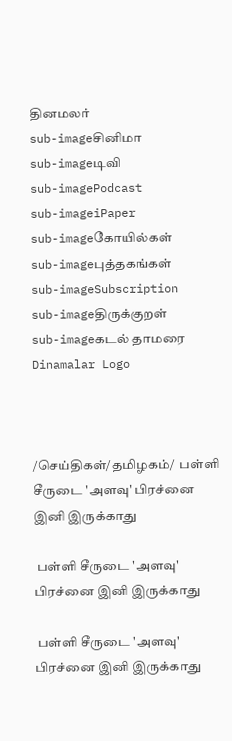தினமலர்
sub-imageசினிமா
sub-imageடிவி
sub-imagePodcast
sub-imageiPaper
sub-imageகோயில்கள்
sub-imageபுத்தகங்கள்
sub-imageSubscription
sub-imageதிருக்குறள்
sub-imageகடல் தாமரை
Dinamalar Logo



/செய்திகள்/தமிழகம்/  பள்ளி சீருடை 'அளவு' பிரச்னை இனி இருக்காது

 பள்ளி சீருடை 'அளவு' பிரச்னை இனி இருக்காது

 பள்ளி சீருடை 'அளவு' பிரச்னை இனி இருக்காது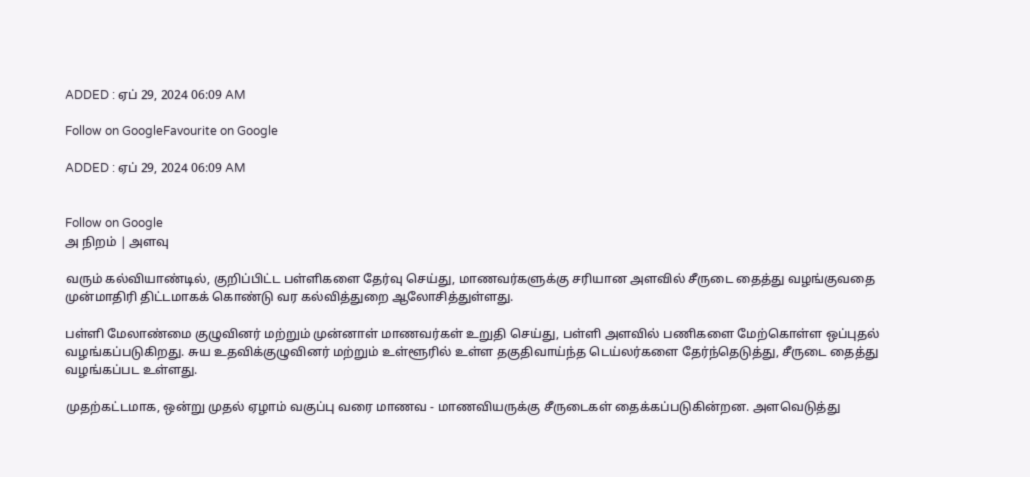ADDED : ஏப் 29, 2024 06:09 AM

Follow on GoogleFavourite on Google

ADDED : ஏப் 29, 2024 06:09 AM


Follow on Google
அ நிறம் | அளவு

வரும் கல்வியாண்டில், குறிப்பிட்ட பள்ளிகளை தேர்வு செய்து, மாணவர்களுக்கு சரியான அளவில் சீருடை தைத்து வழங்குவதை முன்மாதிரி திட்டமாகக் கொண்டு வர கல்வித்துறை ஆலோசித்துள்ளது.

பள்ளி மேலாண்மை குழுவினர் மற்றும் முன்னாள் மாணவர்கள் உறுதி செய்து, பள்ளி அளவில் பணிகளை மேற்கொள்ள ஒப்புதல் வழங்கப்படுகிறது. சுய உதவிக்குழுவினர் மற்றும் உள்ளூரில் உள்ள தகுதிவாய்ந்த டெய்லர்களை தேர்ந்தெடுத்து, சீருடை தைத்து வழங்கப்பட உள்ளது.

முதற்கட்டமாக, ஒன்று முதல் ஏழாம் வகுப்பு வரை மாணவ - மாணவியருக்கு சீருடைகள் தைக்கப்படுகின்றன. அளவெடுத்து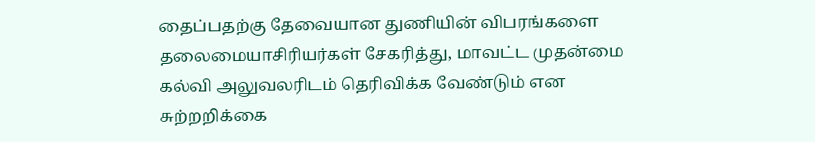தைப்பதற்கு தேவையான துணியின் விபரங்களை தலைமையாசிரியர்கள் சேகரித்து, மாவட்ட முதன்மை கல்வி அலுவலரிடம் தெரிவிக்க வேண்டும் என சுற்றறிக்கை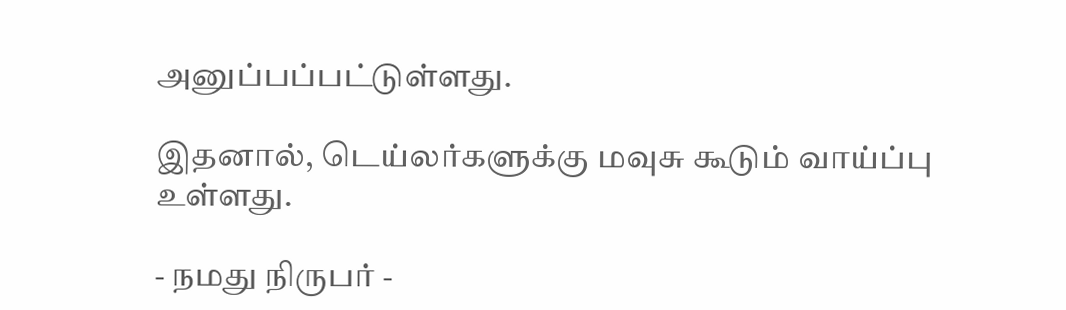அனுப்பப்பட்டுள்ளது.

இதனால், டெய்லர்களுக்கு மவுசு கூடும் வாய்ப்பு உள்ளது.

- நமது நிருபர் -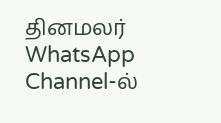தினமலர் WhatsApp Channel-ல்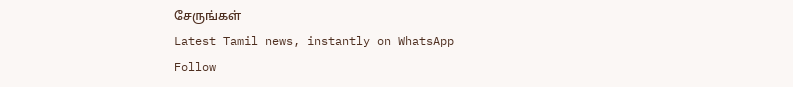சேருங்கள்
Latest Tamil news, instantly on WhatsApp
Follow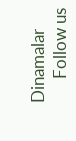Dinamalar
      Follow us